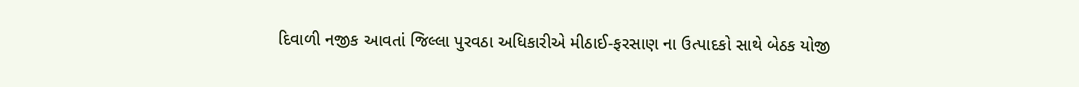દિવાળી નજીક આવતાં જિલ્લા પુરવઠા અધિકારીએ મીઠાઈ-ફરસાણ ના ઉત્પાદકો સાથે બેઠક યોજી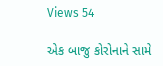Views 54

એક બાજુ કોરોનાને સામે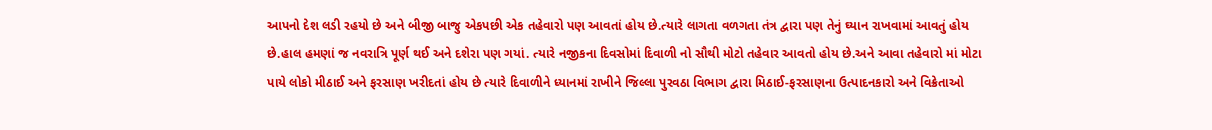આપનો દેશ લડી રહયો છે અને બીજી બાજુ એકપછી એક તહેવારો પણ આવતાં હોય છે.ત્યારે લાગતા વળગતા તંત્ર દ્વારા પણ તેનું ઘ્યાન રાખવામાં આવતું હોય છે.હાલ હમણાં જ નવરાત્રિ પૂર્ણ થઈ અને દશેરા પણ ગયાં. ત્યારે નજીકના દિવસોમાં દિવાળી નો સૌથી મોટો તહેવાર આવતો હોય છે.અને આવા તહેવારો માં મોટા પાયે લોકો મીઠાઈ અને ફરસાણ ખરીદતાં હોય છે ત્યારે દિવાળીને ધ્યાનમાં રાખીને જિલ્લા પુરવઠા વિભાગ દ્વારા મિઠાઈ-ફરસાણના ઉત્પાદનકારો અને વિક્રેતાઓ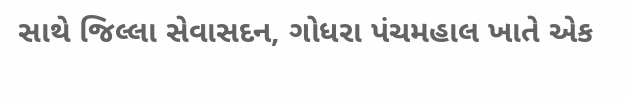સાથે જિલ્લા સેવાસદન, ગોધરા પંચમહાલ ખાતે એક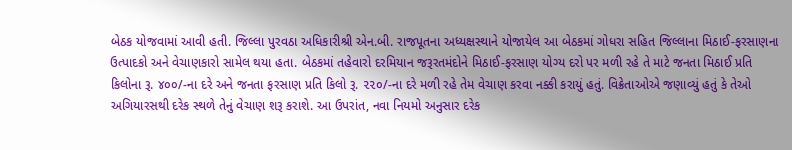બેઠક યોજવામાં આવી હતી. જિલ્લા પુરવઠા અધિકારીશ્રી એન.બી. રાજપૂતના અધ્યક્ષસ્થાને યોજાયેલ આ બેઠકમાં ગોધરા સહિત જિલ્લાના મિઠાઈ-ફરસાણના ઉત્પાદકો અને વેચાણકારો સામેલ થયા હતા. બેઠકમાં તહેવારો દરમિયાન જરૂરતમંદોને મિઠાઈ-ફરસાણ યોગ્ય દરો પર મળી રહે તે માટે જનતા મિઠાઈ પ્રતિ કિલોના રૂ. ૪૦૦/-ના દરે અને જનતા ફરસાણ પ્રતિ કિલો રૂ. ૨૨૦/-ના દરે મળી રહે તેમ વેચાણ કરવા નક્કી કરાયું હતું. વિક્રેતાઓએ જણાવ્યું હતું કે તેઓ અગિયારસથી દરેક સ્થળે તેનું વેચાણ શરૂ કરાશે. આ ઉપરાંત, નવા નિયમો અનુસાર દરેક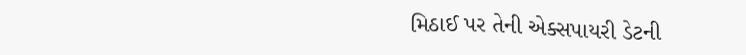મિઠાઈ પર તેની એક્સપાયરી ડેટની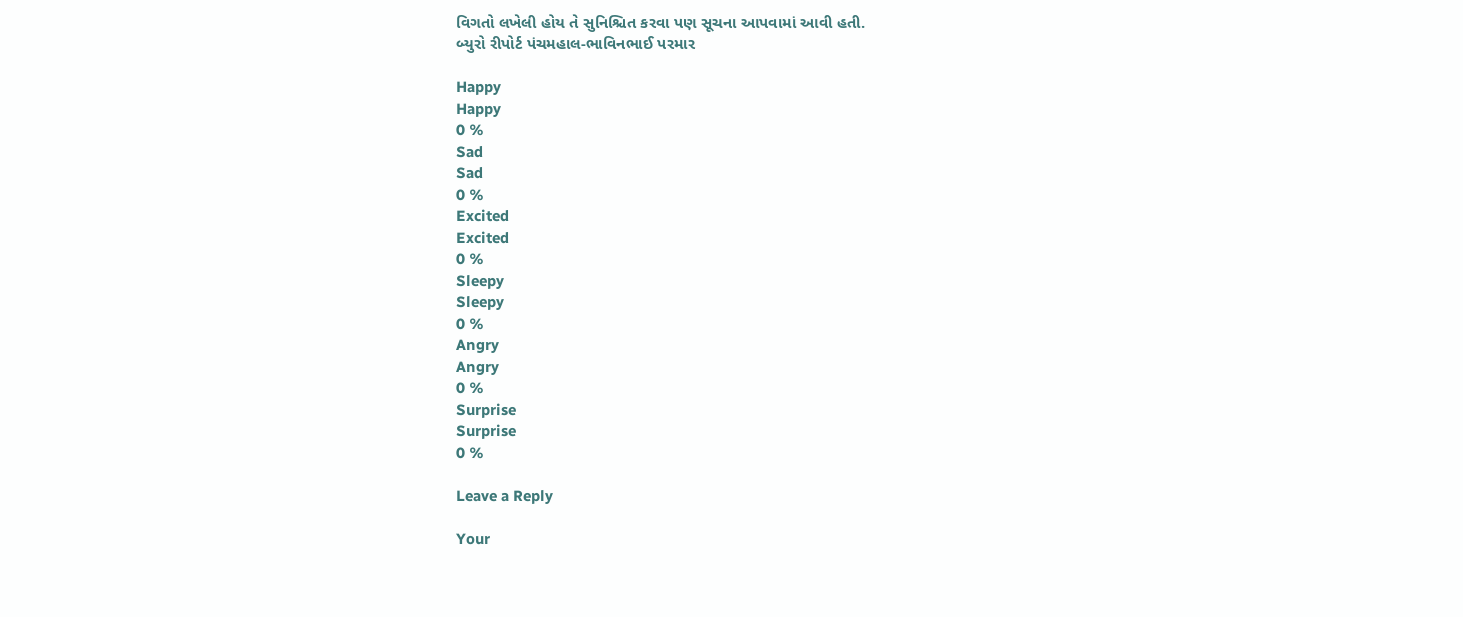વિગતો લખેલી હોય તે સુનિશ્ચિત કરવા પણ સૂચના આપવામાં આવી હતી.
બ્યુરો રીપોર્ટ પંચમહાલ-ભાવિનભાઈ પરમાર

Happy
Happy
0 %
Sad
Sad
0 %
Excited
Excited
0 %
Sleepy
Sleepy
0 %
Angry
Angry
0 %
Surprise
Surprise
0 %

Leave a Reply

Your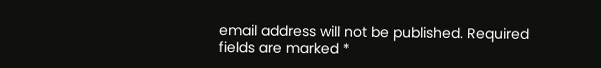email address will not be published. Required fields are marked *